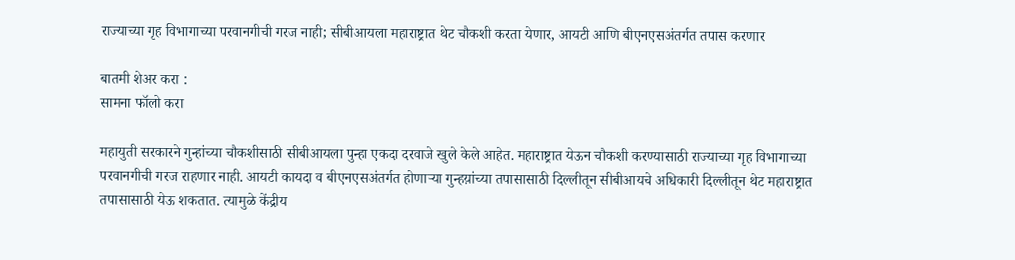राज्याच्या गृह विभागाच्या परवानगीची गरज नाही; सीबीआयला महाराष्ट्रात थेट चौकशी करता येणार, आयटी आणि बीएनएसअंतर्गत तपास करणार

बातमी शेअर करा :
सामना फॉलो करा

महायुती सरकारने गुन्हांच्या चौकशीसाठी सीबीआयला पुन्हा एकदा दरवाजे खुले केले आहेत. महाराष्ट्रात येऊन चौकशी करण्यासाठी राज्याच्या गृह विभागाच्या परवानगीची गरज राहणार नाही. आयटी कायदा व बीएनएसअंतर्गत होणाऱ्या गुन्हय़ांच्या तपासासाठी दिल्लीतून सीबीआयचे अधिकारी दिल्लीतून थेट महाराष्ट्रात तपासासाठी येऊ शकतात. त्यामुळे केंद्रीय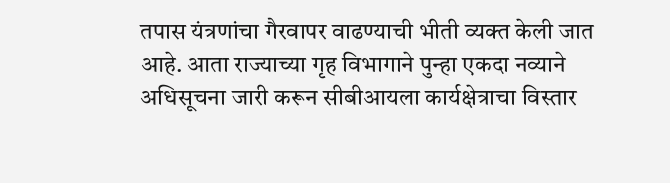तपास यंत्रणांचा गैरवापर वाढण्याची भीती व्यक्त केली जात आहे. आता राज्याच्या गृह विभागाने पुन्हा एकदा नव्याने अधिसूचना जारी करून सीबीआयला कार्यक्षेत्राचा विस्तार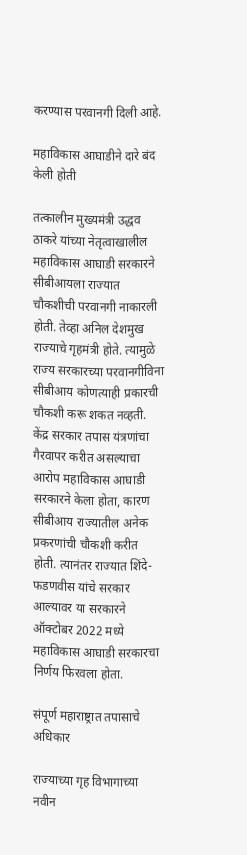करण्यास परवानगी दिली आहे.

महाविकास आघाडीने दारे बंद केली होती

तत्कालीन मुख्यमंत्री उद्धव ठाकरे यांच्या नेतृत्वाखालील महाविकास आघाडी सरकारने सीबीआयला राज्यात चौकशीची परवानगी नाकारली होती. तेव्हा अनिल देशमुख राज्याचे गृहमंत्री होते. त्यामुळे राज्य सरकारच्या परवानगीविना सीबीआय कोणत्याही प्रकारची चौकशी करू शकत नव्हती. केंद्र सरकार तपास यंत्रणांचा गैरवापर करीत असल्याचा आरोप महाविकास आघाडी सरकारने केला होता, कारण सीबीआय राज्यातील अनेक प्रकरणांची चौकशी करीत होती. त्यानंतर राज्यात शिंदे-फडणवीस यांचे सरकार आल्यावर या सरकारने ऑक्टोबर 2022 मध्ये महाविकास आघाडी सरकारचा निर्णय फिरवला होता.

संपूर्ण महाराष्ट्रात तपासाचे अधिकार

राज्याच्या गृह विभागाच्या नवीन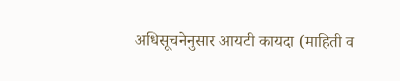अधिसूचनेनुसार आयटी कायदा (माहिती व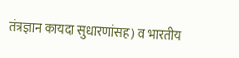तंत्रज्ञान कायदा सुधारणांसह) व भारतीय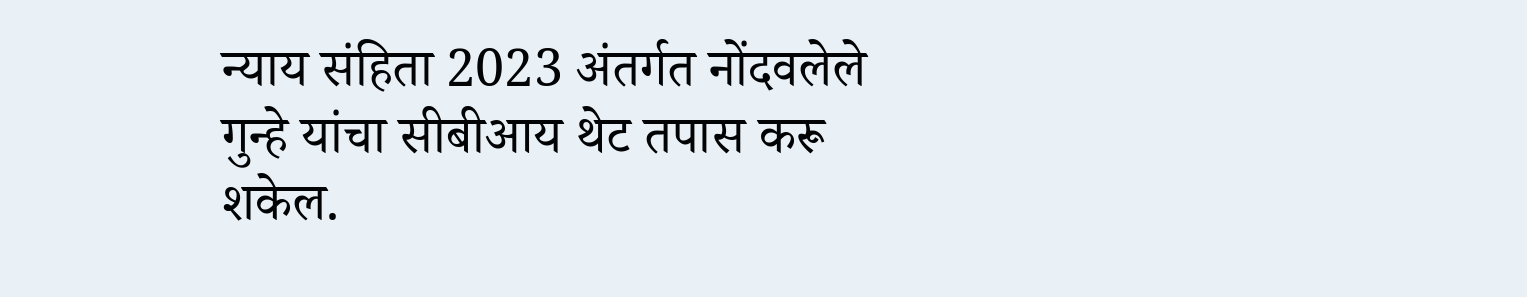न्याय संहिता 2023 अंतर्गत नोंदवलेले गुन्हे यांचा सीबीआय थेट तपास करू शकेल.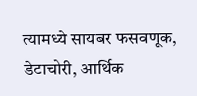त्यामध्ये सायबर फसवणूक, डेटाचोरी, आर्थिक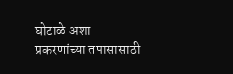घोटाळे अशा प्रकरणांच्या तपासासाठी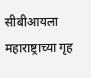सीबीआयला महाराष्ट्राच्या गृह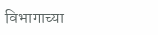विभागाच्या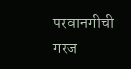परवानगीची गरज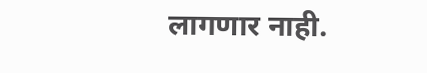लागणार नाही.